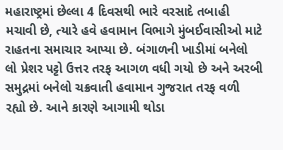મહારાષ્ટ્રમાં છેલ્લા 4 દિવસથી ભારે વરસાદે તબાહી મચાવી છે, ત્યારે હવે હવામાન વિભાગે મુંબઈવાસીઓ માટે રાહતના સમાચાર આપ્યા છે. બંગાળની ખાડીમાં બનેલો લો પ્રેશર પટ્ટો ઉત્તર તરફ આગળ વધી ગયો છે અને અરબી સમુદ્રમાં બનેલો ચક્રવાતી હવામાન ગુજરાત તરફ વળી રહ્યો છે. આને કારણે આગામી થોડા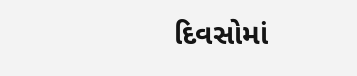દિવસોમાં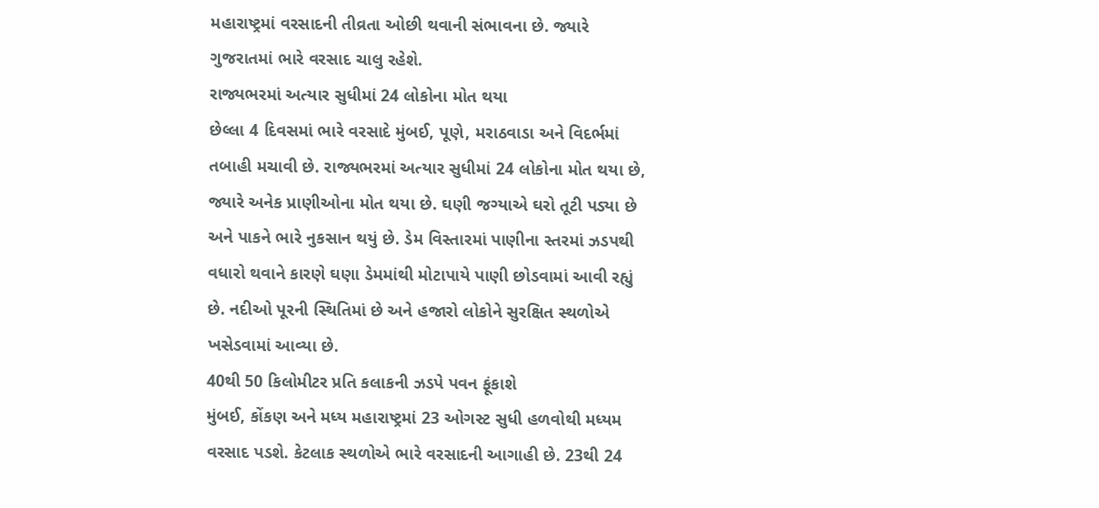મહારાષ્ટ્રમાં વરસાદની તીવ્રતા ઓછી થવાની સંભાવના છે. જ્યારે ગુજરાતમાં ભારે વરસાદ ચાલુ રહેશે.
રાજ્યભરમાં અત્યાર સુધીમાં 24 લોકોના મોત થયા
છેલ્લા 4 દિવસમાં ભારે વરસાદે મુંબઈ, પૂણે, મરાઠવાડા અને વિદર્ભમાં તબાહી મચાવી છે. રાજ્યભરમાં અત્યાર સુધીમાં 24 લોકોના મોત થયા છે, જ્યારે અનેક પ્રાણીઓના મોત થયા છે. ઘણી જગ્યાએ ઘરો તૂટી પડ્યા છે અને પાકને ભારે નુકસાન થયું છે. ડેમ વિસ્તારમાં પાણીના સ્તરમાં ઝડપથી વધારો થવાને કારણે ઘણા ડેમમાંથી મોટાપાયે પાણી છોડવામાં આવી રહ્યું છે. નદીઓ પૂરની સ્થિતિમાં છે અને હજારો લોકોને સુરક્ષિત સ્થળોએ ખસેડવામાં આવ્યા છે.
40થી 50 કિલોમીટર પ્રતિ કલાકની ઝડપે પવન ફૂંકાશે
મુંબઈ, કોંકણ અને મધ્ય મહારાષ્ટ્રમાં 23 ઓગસ્ટ સુધી હળવોથી મધ્યમ વરસાદ પડશે. કેટલાક સ્થળોએ ભારે વરસાદની આગાહી છે. 23થી 24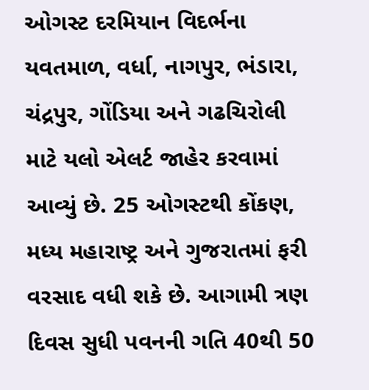ઓગસ્ટ દરમિયાન વિદર્ભના યવતમાળ, વર્ધા, નાગપુર, ભંડારા, ચંદ્રપુર, ગોંડિયા અને ગઢચિરોલી માટે યલો એલર્ટ જાહેર કરવામાં આવ્યું છે. 25 ઓગસ્ટથી કોંકણ, મધ્ય મહારાષ્ટ્ર અને ગુજરાતમાં ફરી વરસાદ વધી શકે છે. આગામી ત્રણ દિવસ સુધી પવનની ગતિ 40થી 50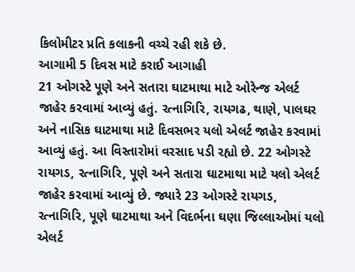કિલોમીટર પ્રતિ કલાકની વચ્ચે રહી શકે છે.
આગામી 5 દિવસ માટે કરાઈ આગાહી
21 ઓગસ્ટે પૂણે અને સતારા ઘાટમાથા માટે ઓરેન્જ એલર્ટ જાહેર કરવામાં આવ્યું હતું. રત્નાગિરિ, રાયગઢ, થાણે, પાલઘર અને નાસિક ઘાટમાથા માટે દિવસભર યલો એલર્ટ જાહેર કરવામાં આવ્યું હતું. આ વિસ્તારોમાં વરસાદ પડી રહ્યો છે. 22 ઓગસ્ટે રાયગડ, રત્નાગિરિ, પૂણે અને સતારા ઘાટમાથા માટે યલો એલર્ટ જાહેર કરવામાં આવ્યું છે. જ્યારે 23 ઓગસ્ટે રાયગડ, રત્નાગિરિ, પૂણે ઘાટમાથા અને વિદર્ભના ઘણા જિલ્લાઓમાં યલો એલર્ટ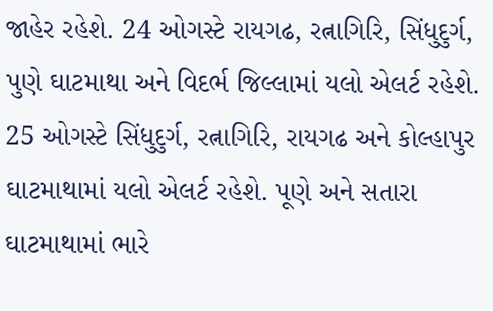જાહેર રહેશે. 24 ઓગસ્ટે રાયગઢ, રત્નાગિરિ, સિંધુદુર્ગ, પુણે ઘાટમાથા અને વિદર્ભ જિલ્લામાં યલો એલર્ટ રહેશે. 25 ઓગસ્ટે સિંધુદુર્ગ, રત્નાગિરિ, રાયગઢ અને કોલ્હાપુર ઘાટમાથામાં યલો એલર્ટ રહેશે. પૂણે અને સતારા ઘાટમાથામાં ભારે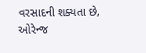વરસાદની શક્યતા છે, ઓરેન્જ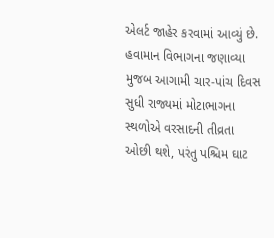એલર્ટ જાહેર કરવામાં આવ્યું છે. હવામાન વિભાગના જણાવ્યા મુજબ આગામી ચાર-પાંચ દિવસ સુધી રાજ્યમાં મોટાભાગના સ્થળોએ વરસાદની તીવ્રતા ઓછી થશે, પરંતુ પશ્ચિમ ઘાટ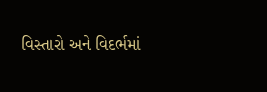વિસ્તારો અને વિદર્ભમાં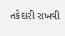તકેદારી રાખવી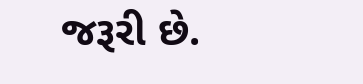જરૂરી છે.